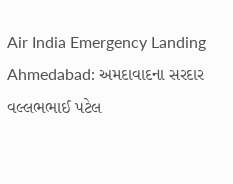Air India Emergency Landing Ahmedabad: અમદાવાદના સરદાર વલ્લભભાઈ પટેલ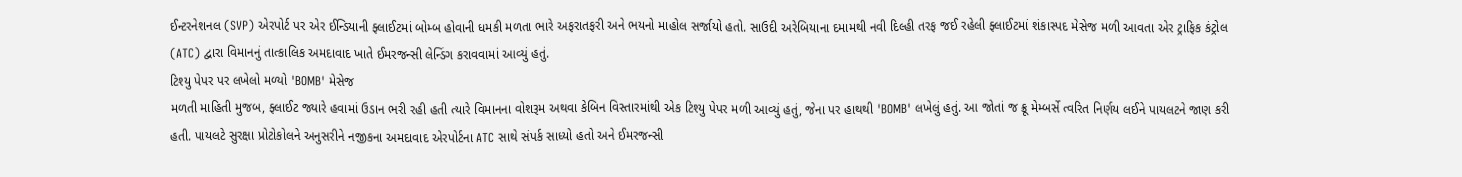ઈન્ટરનેશનલ (SVP) એરપોર્ટ પર એર ઈન્ડિયાની ફ્લાઈટમાં બોમ્બ હોવાની ધમકી મળતા ભારે અફરાતફરી અને ભયનો માહોલ સર્જાયો હતો. સાઉદી અરેબિયાના દમામથી નવી દિલ્હી તરફ જઈ રહેલી ફ્લાઈટમાં શંકાસ્પદ મેસેજ મળી આવતા એર ટ્રાફિક કંટ્રોલ (ATC) દ્વારા વિમાનનું તાત્કાલિક અમદાવાદ ખાતે ઈમરજન્સી લેન્ડિંગ કરાવવામાં આવ્યું હતું.
ટિશ્યુ પેપર પર લખેલો મળ્યો 'BOMB' મેસેજ
મળતી માહિતી મુજબ, ફ્લાઈટ જ્યારે હવામાં ઉડાન ભરી રહી હતી ત્યારે વિમાનના વોશરૂમ અથવા કેબિન વિસ્તારમાંથી એક ટિશ્યુ પેપર મળી આવ્યું હતું, જેના પર હાથથી 'BOMB' લખેલું હતું. આ જોતાં જ ક્રૂ મેમ્બર્સે ત્વરિત નિર્ણય લઈને પાયલટને જાણ કરી હતી. પાયલટે સુરક્ષા પ્રોટોકોલને અનુસરીને નજીકના અમદાવાદ એરપોર્ટના ATC સાથે સંપર્ક સાધ્યો હતો અને ઈમરજન્સી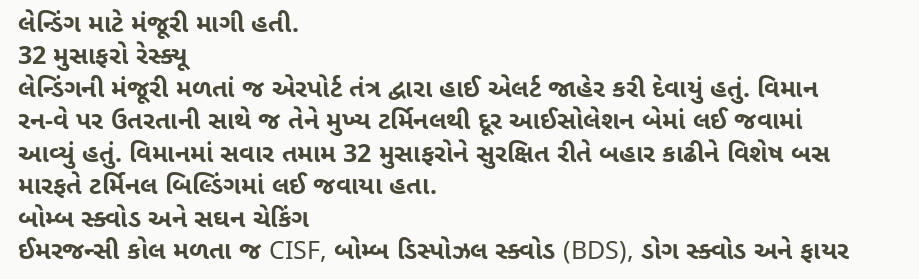લેન્ડિંગ માટે મંજૂરી માગી હતી.
32 મુસાફરો રેસ્ક્યૂ
લેન્ડિંગની મંજૂરી મળતાં જ એરપોર્ટ તંત્ર દ્વારા હાઈ એલર્ટ જાહેર કરી દેવાયું હતું. વિમાન રન-વે પર ઉતરતાની સાથે જ તેને મુખ્ય ટર્મિનલથી દૂર આઈસોલેશન બેમાં લઈ જવામાં આવ્યું હતું. વિમાનમાં સવાર તમામ 32 મુસાફરોને સુરક્ષિત રીતે બહાર કાઢીને વિશેષ બસ મારફતે ટર્મિનલ બિલ્ડિંગમાં લઈ જવાયા હતા.
બોમ્બ સ્ક્વોડ અને સઘન ચેકિંગ
ઈમરજન્સી કોલ મળતા જ CISF, બોમ્બ ડિસ્પોઝલ સ્ક્વોડ (BDS), ડોગ સ્ક્વોડ અને ફાયર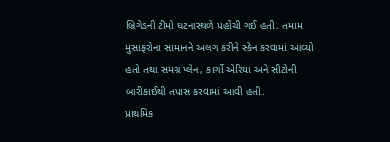બ્રિગેડની ટીમો ઘટનાસ્થળે પહોંચી ગઈ હતી. તમામ મુસાફરોના સામાનને અલગ કરીને સ્કેન કરવામાં આવ્યો હતો તથા સમગ્ર પ્લેન, કાર્ગો એરિયા અને સીટોની બારીકાઈથી તપાસ કરવામાં આવી હતી.
પ્રાથમિક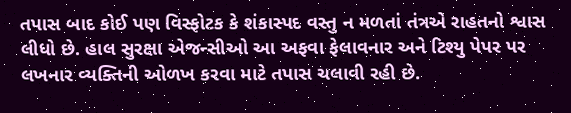તપાસ બાદ કોઈ પણ વિસ્ફોટક કે શંકાસ્પદ વસ્તુ ન મળતાં તંત્રએ રાહતનો શ્વાસ લીધો છે. હાલ સુરક્ષા એજન્સીઓ આ અફવા ફેલાવનાર અને ટિશ્યુ પેપર પર લખનાર વ્યક્તિની ઓળખ કરવા માટે તપાસ ચલાવી રહી છે.